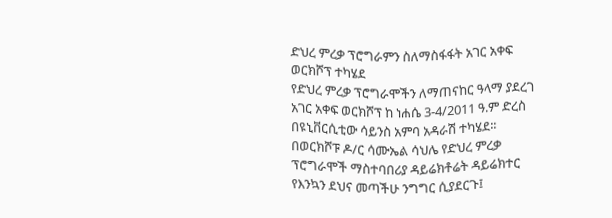ድህረ ምረቃ ፕሮግራምን ስለማስፋፋት አገር አቀፍ ወርክሾፕ ተካሄደ
የድህረ ምረቃ ፕሮግራሞችን ለማጠናከር ዓላማ ያደረገ አገር አቀፍ ወርክሾፕ ከ ነሐሴ 3-4/2011 ዓ.ም ድረስ በዩኒቨርሲቲው ሳይንስ አምባ አዳራሽ ተካሄደ፡፡
በወርክሾፑ ዶ/ር ሳሙኤል ሳህሌ የድህረ ምረቃ ፕሮግራሞች ማስተባበሪያ ዳይሬክቶሬት ዳይሬክተር የእንኳን ደህና መጣችሁ ንግግር ሲያደርጉ፤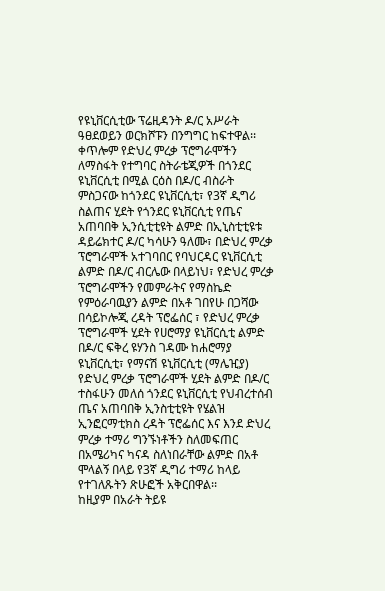የዩኒቨርሲቲው ፕሬዚዳንት ዶ/ር አሥራት ዓፀደወይን ወርክሾፑን በንግግር ከፍተዋል፡፡
ቀጥሎም የድህረ ምረቃ ፕሮግራሞችን ለማስፋት የተግባር ስትራቴጂዎች በጎንደር ዩኒቨርሲቲ በሚል ርዕስ በዶ/ር ብስራት ምስጋናው ከጎንደር ዩኒቨርሲቲ፣ የ3ኛ ዲግሪ ስልጠና ሂደት የጎንደር ዩኒቨርሲቲ የጤና አጠባበቅ ኢንሲቲቲዩት ልምድ በኢኒስቲቲዩቱ ዳይሬክተር ዶ/ር ካሳሁን ዓለሙ፣ በድህረ ምረቃ ፕሮግራሞች አተገባበር የባህርዳር ዩኒቨርሲቲ ልምድ በዶ/ር ብርሌው በላይነህ፣ የድህረ ምረቃ ፕሮግራሞችን የመምራትና የማስኬድ የምዕራባዉያን ልምድ በአቶ ገበየሁ በጋሻው በሳይኮሎጂ ረዳት ፕሮፌሰር ፣ የድህረ ምረቃ ፕሮግራሞች ሂደት የሀሮማያ ዩኒቨርሲቲ ልምድ በዶ/ር ፍቅረ ዩሃንስ ገዳሙ ከሐሮማያ ዩኒቨርሲቲ፣ የማናሽ ዩኒቨርሲቲ (ማሌዢያ) የድህረ ምረቃ ፕሮግራሞች ሂደት ልምድ በዶ/ር ተስፋሁን መለሰ ጎንደር ዩኒቨርሲቲ የህብረተሰብ ጤና አጠባበቅ ኢንስቲቲዩት የሄልዝ ኢንፎርማቲክስ ረዳት ፕሮፌሰር እና እንደ ድህረ ምረቃ ተማሪ ግንኙነቶችን ስለመፍጠር በአሜሪካና ካናዳ ስለነበራቸው ልምድ በአቶ ሞላልኝ በላይ የ3ኛ ዲግሪ ተማሪ ከላይ የተገለጹትን ጽሁፎች አቅርበዋል፡፡
ከዚያም በአራት ትይዩ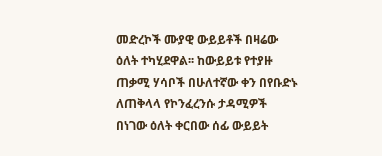መድረኮች ሙያዊ ውይይቶች በዛሬው ዕለት ተካሂደዋል፡፡ ከውይይቱ የተያዙ ጠቃሚ ሃሳቦች በሁለተኛው ቀን በየቡድኑ ለጠቅላላ የኮንፈረንሱ ታዳሚዎች በነገው ዕለት ቀርበው ሰፊ ውይይት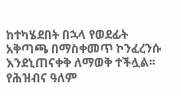ከተካሄደበት በኋላ የወደፊት አቅጣጫ በማስቀመጥ ኮንፈረንሱ እንደኒጠናቀቅ ለማወቅ ተችሏል፡፡
የሕዝብና ዓለም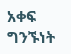አቀፍ ግንኙነት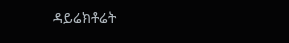ዳይሬክቶሬት